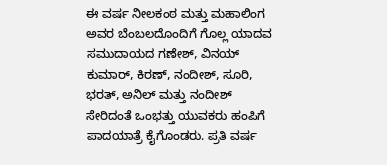ಈ ವರ್ಷ ನೀಲಕಂಠ ಮತ್ತು ಮಹಾಲಿಂಗ ಅವರ ಬೆಂಬಲದೊಂದಿಗೆ ಗೊಲ್ಲ ಯಾದವ ಸಮುದಾಯದ ಗಣೇಶ್, ವಿನಯ್ ಕುಮಾರ್, ಕಿರಣ್, ನಂದೀಶ್, ಸೂರಿ, ಭರತ್, ಅನಿಲ್ ಮತ್ತು ನಂದೀಶ್ ಸೇರಿದಂತೆ ಒಂಭತ್ತು ಯುವಕರು ಹಂಪಿಗೆ ಪಾದಯಾತ್ರೆ ಕೈಗೊಂಡರು. ಪ್ರತಿ ವರ್ಷ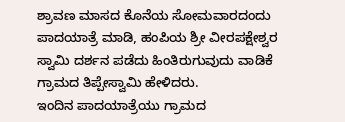ಶ್ರಾವಣ ಮಾಸದ ಕೊನೆಯ ಸೋಮವಾರದಂದು ಪಾದಯಾತ್ರೆ ಮಾಡಿ, ಹಂಪಿಯ ಶ್ರೀ ವೀರಪಕ್ಷೇಶ್ವರ ಸ್ವಾಮಿ ದರ್ಶನ ಪಡೆದು ಹಿಂತಿರುಗುವುದು ವಾಡಿಕೆ ಗ್ರಾಮದ ತಿಪ್ಪೇಸ್ವಾಮಿ ಹೇಳಿದರು.
ಇಂದಿನ ಪಾದಯಾತ್ರೆಯು ಗ್ರಾಮದ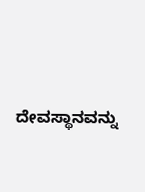ದೇವಸ್ಥಾನವನ್ನು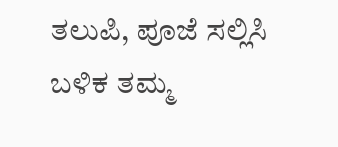ತಲುಪಿ, ಪೂಜೆ ಸಲ್ಲಿಸಿ ಬಳಿಕ ತಮ್ಮ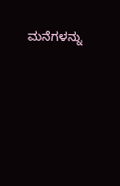ಮನೆಗಳನ್ನು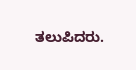ತಲುಪಿದರು.